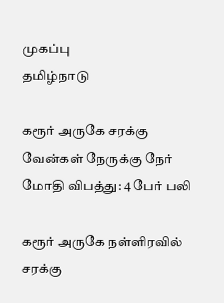முகப்பு
தமிழ்நாடு

கரூர் அருகே சரக்கு வேன்கள் நேருக்கு நேர் மோதி விபத்து: 4 பேர் பலி

கரூர் அருகே நள்ளிரவில் சரக்கு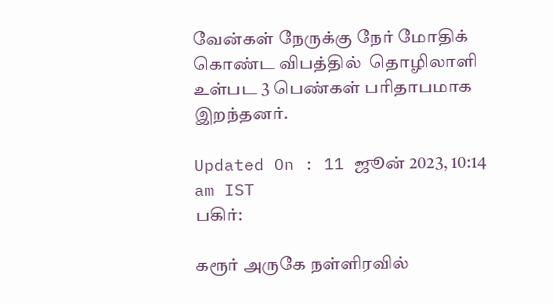வேன்கள் நேருக்கு நேர் மோதிக் கொண்ட விபத்தில்  தொழிலாளி உள்பட 3 பெண்கள் பரிதாபமாக இறந்தனர்.

Updated On : 11 ஜூன் 2023, 10:14 am IST
பகிர்:

கரூர் அருகே நள்ளிரவில்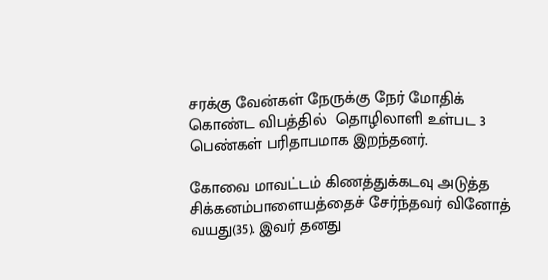சரக்கு வேன்கள் நேருக்கு நேர் மோதிக் கொண்ட விபத்தில்  தொழிலாளி உள்பட 3 பெண்கள் பரிதாபமாக இறந்தனர்.

கோவை மாவட்டம் கிணத்துக்கடவு அடுத்த சிக்கனம்பாளையத்தைச் சேர்ந்தவர் வினோத் வயது(35). இவர் தனது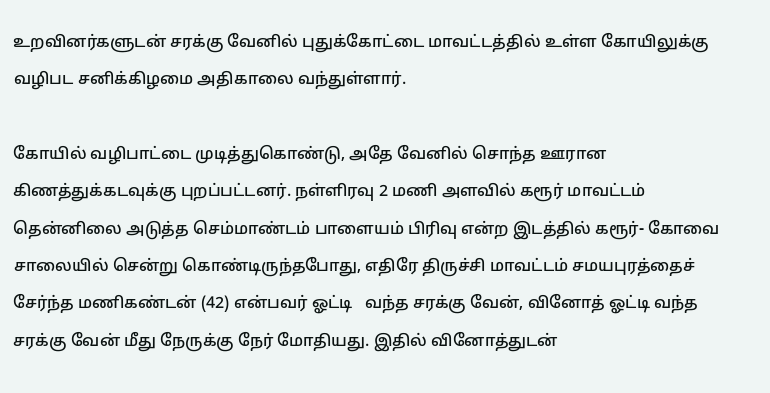உறவினர்களுடன் சரக்கு வேனில் புதுக்கோட்டை மாவட்டத்தில் உள்ள கோயிலுக்கு வழிபட சனிக்கிழமை அதிகாலை வந்துள்ளார்.

கோயில் வழிபாட்டை முடித்துகொண்டு, அதே வேனில் சொந்த ஊரான கிணத்துக்கடவுக்கு புறப்பட்டனர். நள்ளிரவு 2 மணி அளவில் கரூர் மாவட்டம் தென்னிலை அடுத்த செம்மாண்டம் பாளையம் பிரிவு என்ற இடத்தில் கரூர்- கோவை சாலையில் சென்று கொண்டிருந்தபோது, எதிரே திருச்சி மாவட்டம் சமயபுரத்தைச் சேர்ந்த மணிகண்டன் (42) என்பவர் ஓட்டி   வந்த சரக்கு வேன், வினோத் ஓட்டி வந்த சரக்கு வேன் மீது நேருக்கு நேர் மோதியது. இதில் வினோத்துடன்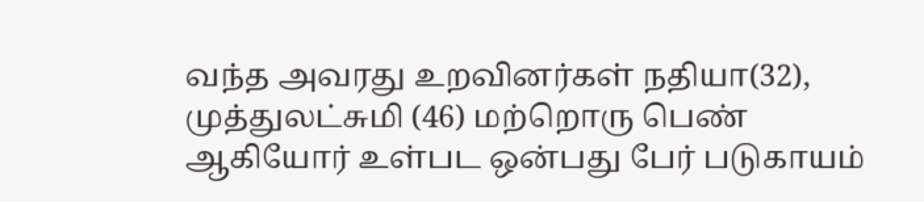வந்த அவரது உறவினர்கள் நதியா(32), முத்துலட்சுமி (46) மற்றொரு பெண் ஆகியோர் உள்பட ஒன்பது பேர் படுகாயம்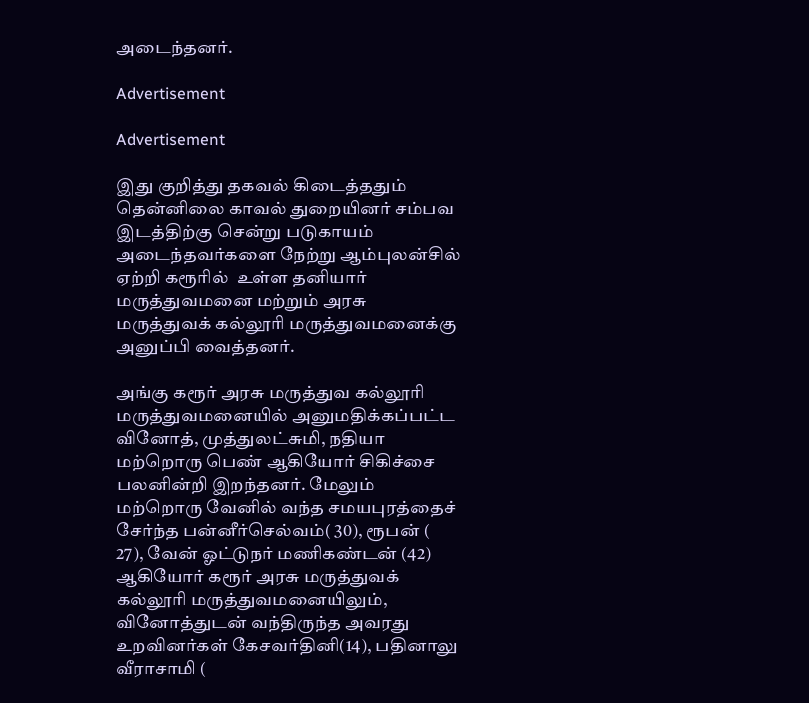அடைந்தனர்.

Advertisement

Advertisement

இது குறித்து தகவல் கிடைத்ததும் தென்னிலை காவல் துறையினர் சம்பவ இடத்திற்கு சென்று படுகாயம் அடைந்தவர்களை நேற்று ஆம்புலன்சில்  ஏற்றி கரூரில்  உள்ள தனியார் மருத்துவமனை மற்றும் அரசு மருத்துவக் கல்லூரி மருத்துவமனைக்கு அனுப்பி வைத்தனர்.

அங்கு கரூர் அரசு மருத்துவ கல்லூரி மருத்துவமனையில் அனுமதிக்கப்பட்ட வினோத், முத்துலட்சுமி, நதியா மற்றொரு பெண் ஆகியோர் சிகிச்சை பலனின்றி இறந்தனர். மேலும் மற்றொரு வேனில் வந்த சமயபுரத்தைச் சேர்ந்த பன்னீர்செல்வம்( 30), ரூபன் ( 27), வேன் ஓட்டுநர் மணிகண்டன் (42) ஆகியோர் கரூர் அரசு மருத்துவக் கல்லூரி மருத்துவமனையிலும், வினோத்துடன் வந்திருந்த அவரது உறவினர்கள் கேசவர்தினி(14), பதினாலு வீராசாமி (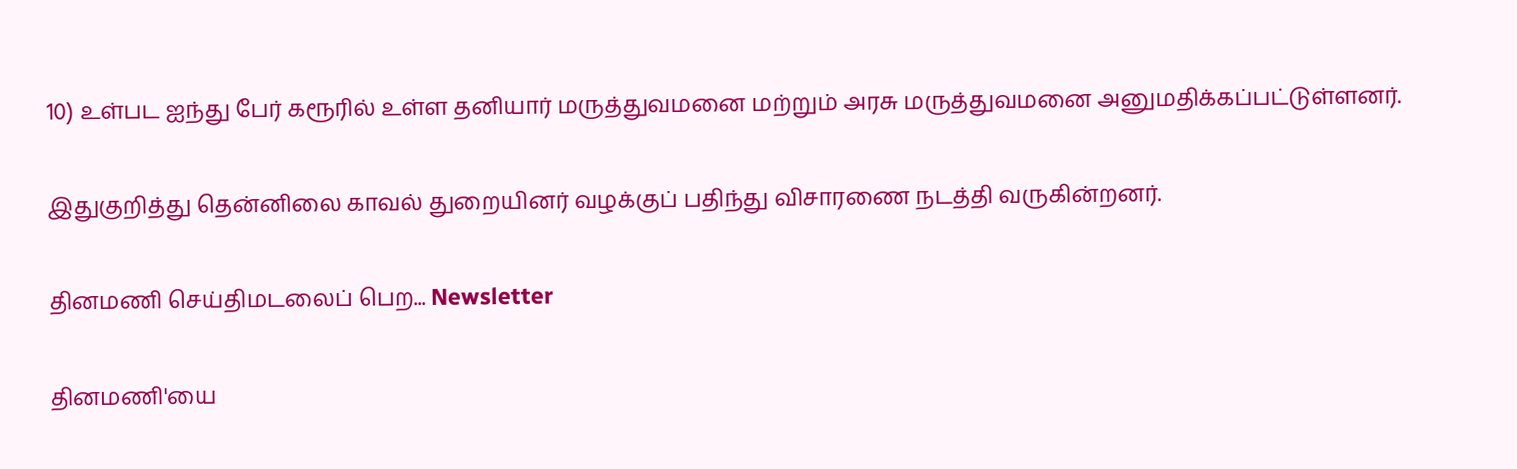10) உள்பட ஐந்து பேர் கரூரில் உள்ள தனியார் மருத்துவமனை மற்றும் அரசு மருத்துவமனை அனுமதிக்கப்பட்டுள்ளனர்.

இதுகுறித்து தென்னிலை காவல் துறையினர் வழக்குப் பதிந்து விசாரணை நடத்தி வருகின்றனர்.

தினமணி செய்திமடலைப் பெற... Newsletter

தினமணி'யை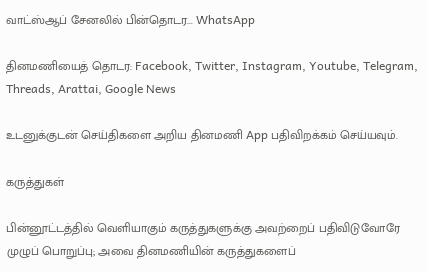வாட்ஸ்ஆப் சேனலில் பின்தொடர... WhatsApp

தினமணியைத் தொடர: Facebook, Twitter, Instagram, Youtube, Telegram, Threads, Arattai, Google News

உடனுக்குடன் செய்திகளை அறிய தினமணி App பதிவிறக்கம் செய்யவும்.

கருத்துகள்

பின்னூட்டத்தில் வெளியாகும் கருத்துகளுக்கு அவற்றைப் பதிவிடுவோரே முழுப் பொறுப்பு; அவை தினமணியின் கருத்துகளைப்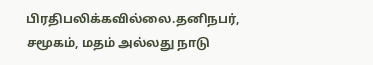பிரதிபலிக்கவில்லை.தனிநபர், சமூகம், மதம் அல்லது நாடு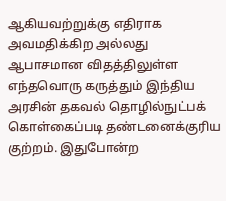ஆகியவற்றுக்கு எதிராக அவமதிக்கிற அல்லது ஆபாசமான விதத்திலுள்ள எந்தவொரு கருத்தும் இந்திய அரசின் தகவல் தொழில்நுட்பக் கொள்கைப்படி தண்டனைக்குரிய குற்றம். இதுபோன்ற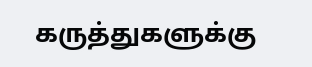கருத்துகளுக்கு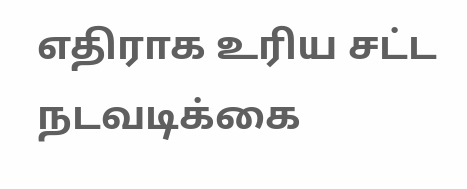எதிராக உரிய சட்ட நடவடிக்கை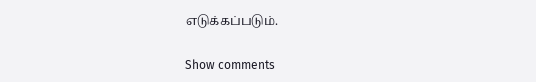எடுக்கப்படும்.

Show comments